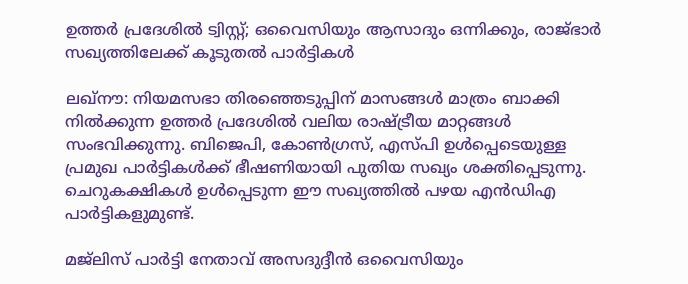ഉത്തര്‍ പ്രദേശില്‍ ട്വിസ്റ്റ്; ഒവൈസിയും ആസാദും ഒന്നിക്കും, രാജ്ഭാര്‍ സഖ്യത്തിലേക്ക് കൂടുതല്‍ പാര്‍ട്ടികള്‍

ലഖ്‌നൗ: നിയമസഭാ തിരഞ്ഞെടുപ്പിന് മാസങ്ങള്‍ മാത്രം ബാക്കി നില്‍ക്കുന്ന ഉത്തര്‍ പ്രദേശില്‍ വലിയ രാഷ്ട്രീയ മാറ്റങ്ങള്‍ സംഭവിക്കുന്നു. ബിജെപി, കോണ്‍ഗ്രസ്, എസ്പി ഉള്‍പ്പെടെയുള്ള പ്രമുഖ പാര്‍ട്ടികള്‍ക്ക് ഭീഷണിയായി പുതിയ സഖ്യം ശക്തിപ്പെടുന്നു. ചെറുകക്ഷികള്‍ ഉള്‍പ്പെടുന്ന ഈ സഖ്യത്തില്‍ പഴയ എന്‍ഡിഎ പാര്‍ട്ടികളുമുണ്ട്.

മജ്‌ലിസ് പാര്‍ട്ടി നേതാവ് അസദുദ്ദീന്‍ ഒവൈസിയും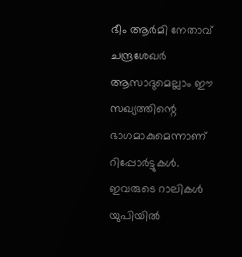ഭീം ആര്‍മി നേതാവ് ചന്ദ്രശേഖര്‍ ആസാദുമെല്ലാം ഈ സഖ്യത്തിന്റെ ഭാഗമാകുമെന്നാണ് റിപ്പോര്‍ട്ടുകള്‍. ഇവരുടെ റാലികള്‍ യുപിയില്‍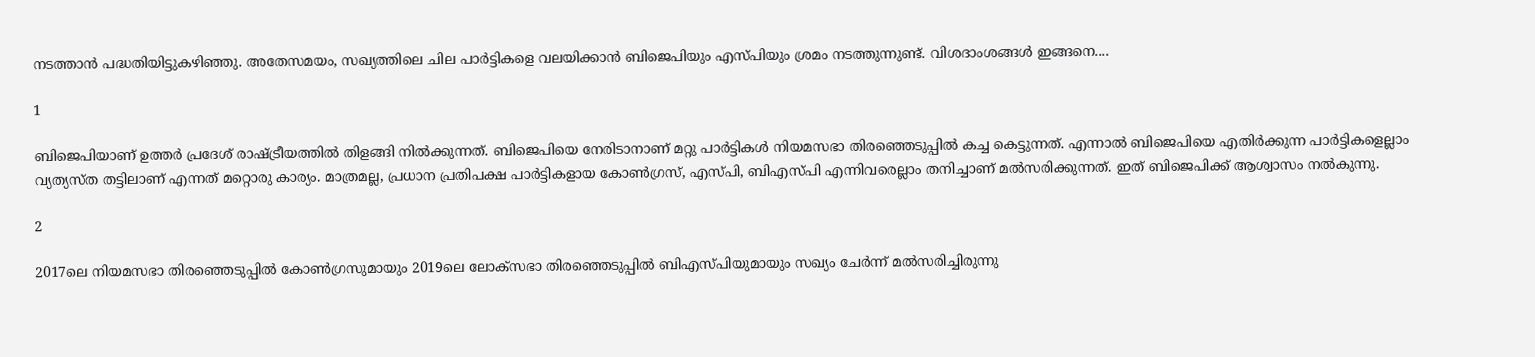നടത്താന്‍ പദ്ധതിയിട്ടുകഴിഞ്ഞു. അതേസമയം, സഖ്യത്തിലെ ചില പാര്‍ട്ടികളെ വലയിക്കാന്‍ ബിജെപിയും എസ്പിയും ശ്രമം നടത്തുന്നുണ്ട്. വിശദാംശങ്ങള്‍ ഇങ്ങനെ....

1

ബിജെപിയാണ് ഉത്തര്‍ പ്രദേശ് രാഷ്ട്രീയത്തില്‍ തിളങ്ങി നില്‍ക്കുന്നത്. ബിജെപിയെ നേരിടാനാണ് മറ്റു പാര്‍ട്ടികള്‍ നിയമസഭാ തിരഞ്ഞെടുപ്പില്‍ കച്ച കെട്ടുന്നത്. എന്നാല്‍ ബിജെപിയെ എതിര്‍ക്കുന്ന പാര്‍ട്ടികളെല്ലാം വ്യത്യസ്ത തട്ടിലാണ് എന്നത് മറ്റൊരു കാര്യം. മാത്രമല്ല, പ്രധാന പ്രതിപക്ഷ പാര്‍ട്ടികളായ കോണ്‍ഗ്രസ്, എസ്പി, ബിഎസ്പി എന്നിവരെല്ലാം തനിച്ചാണ് മല്‍സരിക്കുന്നത്. ഇത് ബിജെപിക്ക് ആശ്വാസം നല്‍കുന്നു.

2

2017ലെ നിയമസഭാ തിരഞ്ഞെടുപ്പില്‍ കോണ്‍ഗ്രസുമായും 2019ലെ ലോക്‌സഭാ തിരഞ്ഞെടുപ്പില്‍ ബിഎസ്പിയുമായും സഖ്യം ചേര്‍ന്ന് മല്‍സരിച്ചിരുന്നു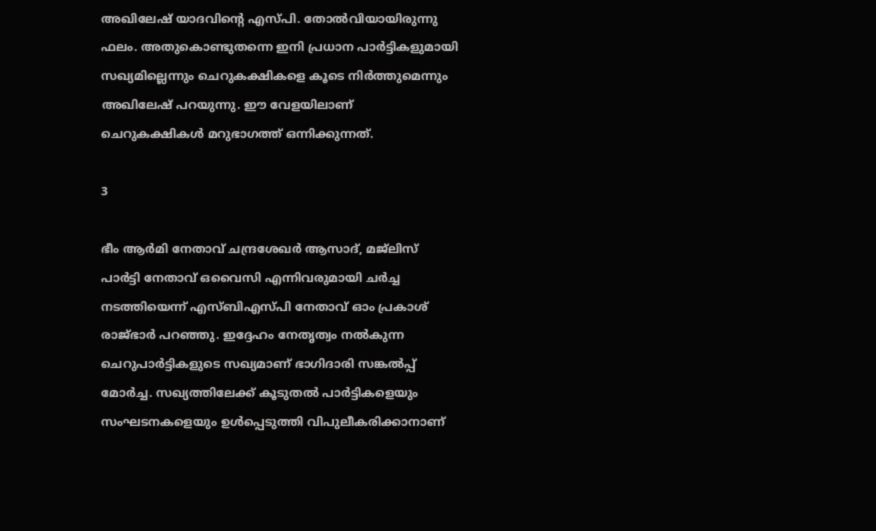അഖിലേഷ് യാദവിന്റെ എസ്പി. തോല്‍വിയായിരുന്നു ഫലം. അതുകൊണ്ടുതന്നെ ഇനി പ്രധാന പാര്‍ട്ടികളുമായി സഖ്യമില്ലെന്നും ചെറുകക്ഷികളെ കൂടെ നിര്‍ത്തുമെന്നും അഖിലേഷ് പറയുന്നു. ഈ വേളയിലാണ് ചെറുകക്ഷികള്‍ മറുഭാഗത്ത് ഒന്നിക്കുന്നത്.

3

ഭീം ആര്‍മി നേതാവ് ചന്ദ്രശേഖര്‍ ആസാദ്, മജ്‌ലിസ് പാര്‍ട്ടി നേതാവ് ഒവൈസി എന്നിവരുമായി ചര്‍ച്ച നടത്തിയെന്ന് എസ്ബിഎസ്പി നേതാവ് ഓം പ്രകാശ് രാജ്ഭാര്‍ പറഞ്ഞു. ഇദ്ദേഹം നേതൃത്വം നല്‍കുന്ന ചെറുപാര്‍ട്ടികളുടെ സഖ്യമാണ് ഭാഗിദാരി സങ്കല്‍പ്പ് മോര്‍ച്ച. സഖ്യത്തിലേക്ക് കൂടുതല്‍ പാര്‍ട്ടികളെയും സംഘടനകളെയും ഉള്‍പ്പെടുത്തി വിപുലീകരിക്കാനാണ്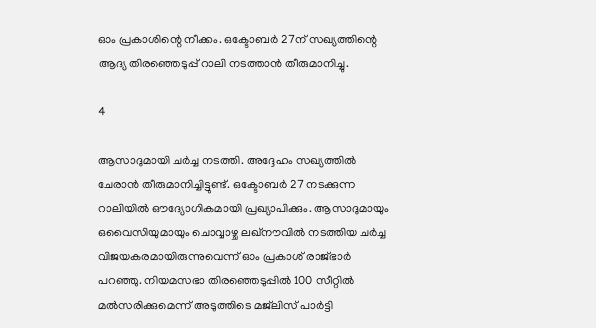ഓം പ്രകാശിന്റെ നീക്കം. ഒക്ടോബര്‍ 27ന് സഖ്യത്തിന്റെ ആദ്യ തിരഞ്ഞെടുപ്പ് റാലി നടത്താന്‍ തീരുമാനിച്ചു.

4

ആസാദുമായി ചര്‍ച്ച നടത്തി. അദ്ദേഹം സഖ്യത്തില്‍ ചേരാന്‍ തീരുമാനിച്ചിട്ടുണ്ട്. ഒക്ടോബര്‍ 27 നടക്കുന്ന റാലിയില്‍ ഔദ്യോഗികമായി പ്രഖ്യാപിക്കും. ആസാദുമായും ഒവൈസിയുമായും ചൊവ്വാഴ്ച ലഖ്‌നൗവില്‍ നടത്തിയ ചര്‍ച്ച വിജയകരമായിരുന്നുവെന്ന് ഓം പ്രകാശ് രാജ്ഭാര്‍ പറഞ്ഞു. നിയമസഭാ തിരഞ്ഞെടുപ്പില്‍ 100 സീറ്റില്‍ മല്‍സരിക്കുമെന്ന് അടുത്തിടെ മജ്‌ലിസ് പാര്‍ട്ടി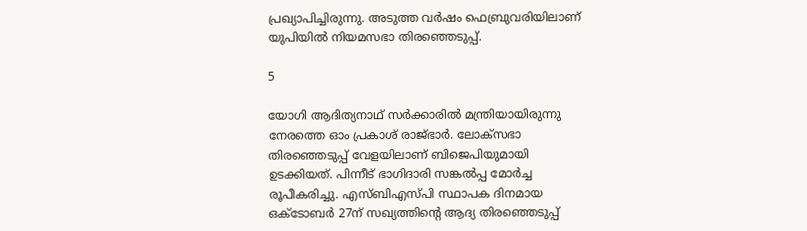പ്രഖ്യാപിച്ചിരുന്നു. അടുത്ത വര്‍ഷം ഫെബ്രുവരിയിലാണ് യുപിയില്‍ നിയമസഭാ തിരഞ്ഞെടുപ്പ്.

5

യോഗി ആദിത്യനാഥ് സര്‍ക്കാരില്‍ മന്ത്രിയായിരുന്നു നേരത്തെ ഓം പ്രകാശ് രാജ്ഭാര്‍. ലോക്‌സഭാ തിരഞ്ഞെടുപ്പ് വേളയിലാണ് ബിജെപിയുമായി ഉടക്കിയത്. പിന്നീട് ഭാഗിദാരി സങ്കല്‍പ്പ മോര്‍ച്ച രൂപീകരിച്ചു. എസ്ബിഎസ്പി സ്ഥാപക ദിനമായ ഒക്ടോബര്‍ 27ന് സഖ്യത്തിന്റെ ആദ്യ തിരഞ്ഞെടുപ്പ്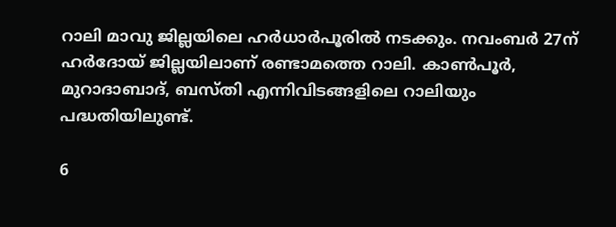റാലി മാവു ജില്ലയിലെ ഹര്‍ധാര്‍പൂരില്‍ നടക്കും. നവംബര്‍ 27ന് ഹര്‍ദോയ് ജില്ലയിലാണ് രണ്ടാമത്തെ റാലി. കാണ്‍പൂര്‍, മുറാദാബാദ്, ബസ്തി എന്നിവിടങ്ങളിലെ റാലിയും പദ്ധതിയിലുണ്ട്.

6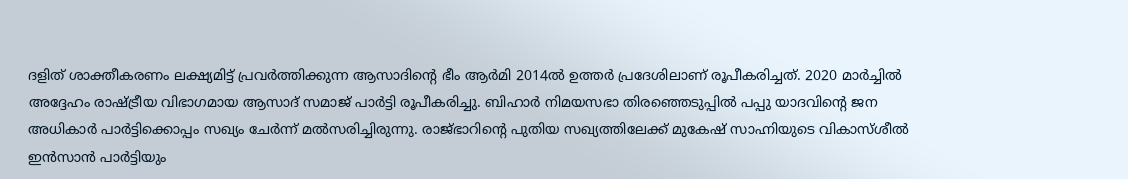ദളിത് ശാക്തീകരണം ലക്ഷ്യമിട്ട് പ്രവര്‍ത്തിക്കുന്ന ആസാദിന്റെ ഭീം ആര്‍മി 2014ല്‍ ഉത്തര്‍ പ്രദേശിലാണ് രൂപീകരിച്ചത്. 2020 മാര്‍ച്ചില്‍ അദ്ദേഹം രാഷ്ട്രീയ വിഭാഗമായ ആസാദ് സമാജ് പാര്‍ട്ടി രൂപീകരിച്ചു. ബിഹാര്‍ നിമയസഭാ തിരഞ്ഞെടുപ്പില്‍ പപ്പു യാദവിന്റെ ജന അധികാര്‍ പാര്‍ട്ടിക്കൊപ്പം സഖ്യം ചേര്‍ന്ന് മല്‍സരിച്ചിരുന്നു. രാജ്ഭാറിന്റെ പുതിയ സഖ്യത്തിലേക്ക് മുകേഷ് സാഹ്നിയുടെ വികാസ്ശീല്‍ ഇന്‍സാന്‍ പാര്‍ട്ടിയും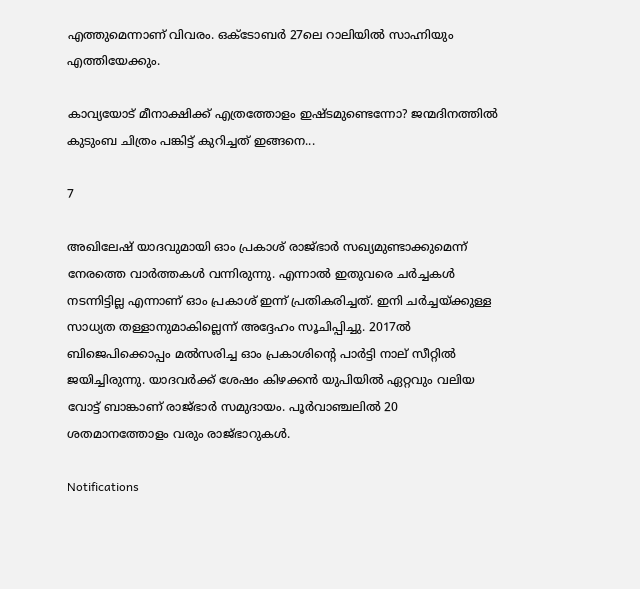എത്തുമെന്നാണ് വിവരം. ഒക്ടോബര്‍ 27ലെ റാലിയില്‍ സാഹ്നിയും എത്തിയേക്കും.

കാവ്യയോട് മീനാക്ഷിക്ക് എത്രത്തോളം ഇഷ്ടമുണ്ടെന്നോ? ജന്മദിനത്തില്‍ കുടുംബ ചിത്രം പങ്കിട്ട് കുറിച്ചത് ഇങ്ങനെ...

7

അഖിലേഷ് യാദവുമായി ഓം പ്രകാശ് രാജ്ഭാര്‍ സഖ്യമുണ്ടാക്കുമെന്ന് നേരത്തെ വാര്‍ത്തകള്‍ വന്നിരുന്നു. എന്നാല്‍ ഇതുവരെ ചര്‍ച്ചകള്‍ നടന്നിട്ടില്ല എന്നാണ് ഓം പ്രകാശ് ഇന്ന് പ്രതികരിച്ചത്. ഇനി ചര്‍ച്ചയ്ക്കുള്ള സാധ്യത തള്ളാനുമാകില്ലെന്ന് അദ്ദേഹം സൂചിപ്പിച്ചു. 2017ല്‍ ബിജെപിക്കൊപ്പം മല്‍സരിച്ച ഓം പ്രകാശിന്റെ പാര്‍ട്ടി നാല് സീറ്റില്‍ ജയിച്ചിരുന്നു. യാദവര്‍ക്ക് ശേഷം കിഴക്കന്‍ യുപിയില്‍ ഏറ്റവും വലിയ വോട്ട് ബാങ്കാണ് രാജ്ഭാര്‍ സമുദായം. പൂര്‍വാഞ്ചലില്‍ 20 ശതമാനത്തോളം വരും രാജ്ഭാറുകള്‍.

Notifications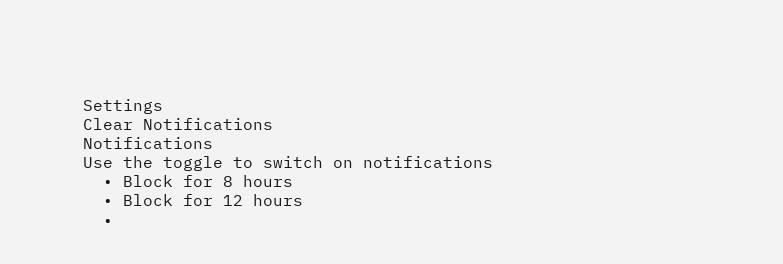Settings
Clear Notifications
Notifications
Use the toggle to switch on notifications
  • Block for 8 hours
  • Block for 12 hours
  •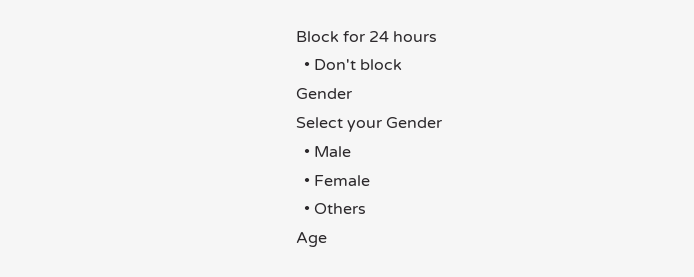Block for 24 hours
  • Don't block
Gender
Select your Gender
  • Male
  • Female
  • Others
Age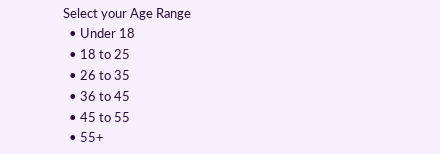Select your Age Range
  • Under 18
  • 18 to 25
  • 26 to 35
  • 36 to 45
  • 45 to 55
  • 55+